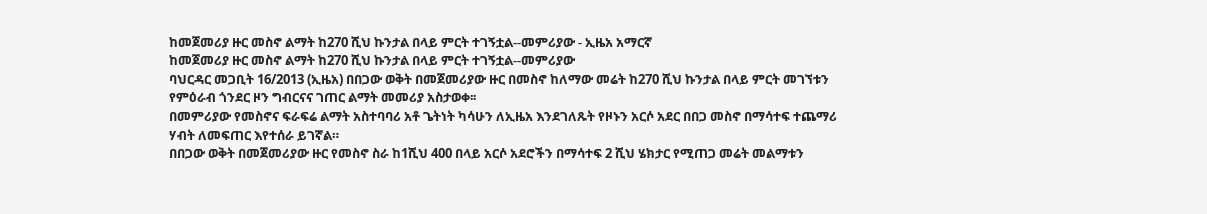ከመጀመሪያ ዙር መስኖ ልማት ከ270 ሺህ ኩንታል በላይ ምርት ተገኝቷል--መምሪያው - ኢዜአ አማርኛ
ከመጀመሪያ ዙር መስኖ ልማት ከ270 ሺህ ኩንታል በላይ ምርት ተገኝቷል--መምሪያው
ባህርዳር መጋቢት 16/2013 (ኢዜአ) በበጋው ወቅት በመጀመሪያው ዙር በመስኖ ከለማው መሬት ከ270 ሺህ ኩንታል በላይ ምርት መገኘቱን የምዕራብ ጎንደር ዞን ግብርናና ገጠር ልማት መመሪያ አስታወቀ፡፡
በመምሪያው የመስኖና ፍራፍሬ ልማት አስተባባሪ አቶ ጌትነት ካሳሁን ለኢዜአ እንደገለጹት የዞኑን አርሶ አደር በበጋ መስኖ በማሳተፍ ተጨማሪ ሃብት ለመፍጠር እየተሰራ ይገኛል።
በበጋው ወቅት በመጀመሪያው ዙር የመስኖ ስራ ከ1ሺህ 400 በላይ አርሶ አደሮችን በማሳተፍ 2 ሺህ ሄክታር የሚጠጋ መሬት መልማቱን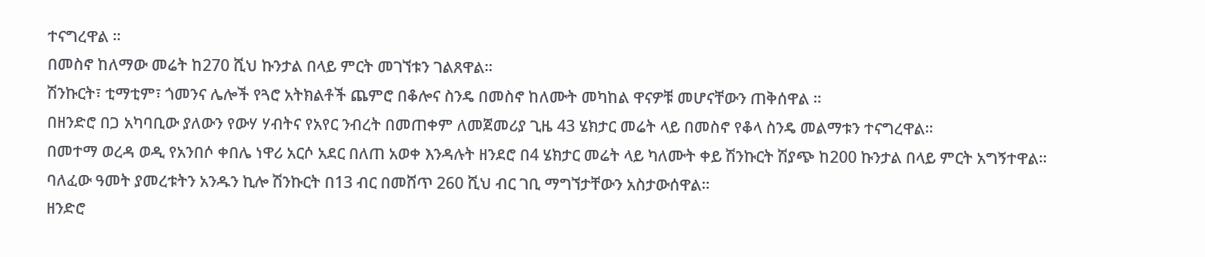ተናግረዋል ።
በመስኖ ከለማው መሬት ከ270 ሺህ ኩንታል በላይ ምርት መገኘቱን ገልጸዋል።
ሽንኩርት፣ ቲማቲም፣ ጎመንና ሌሎች የጓሮ አትክልቶች ጨምሮ በቆሎና ስንዴ በመስኖ ከለሙት መካከል ዋናዎቹ መሆናቸውን ጠቅሰዋል ።
በዘንድሮ በጋ አካባቢው ያለውን የውሃ ሃብትና የአየር ንብረት በመጠቀም ለመጀመሪያ ጊዜ 43 ሄክታር መሬት ላይ በመስኖ የቆላ ስንዴ መልማቱን ተናግረዋል፡፡
በመተማ ወረዳ ወዲ የአንበሶ ቀበሌ ነዋሪ አርሶ አደር በለጠ አወቀ እንዳሉት ዘንደሮ በ4 ሄክታር መሬት ላይ ካለሙት ቀይ ሽንኩርት ሽያጭ ከ200 ኩንታል በላይ ምርት አግኝተዋል።
ባለፈው ዓመት ያመረቱትን አንዱን ኪሎ ሽንኩርት በ13 ብር በመሸጥ 260 ሺህ ብር ገቢ ማግኘታቸውን አስታውሰዋል።
ዘንድሮ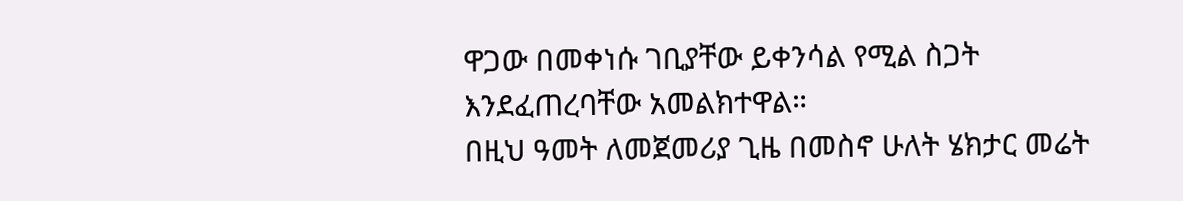ዋጋው በመቀነሱ ገቢያቸው ይቀንሳል የሚል ስጋት እንደፈጠረባቸው አመልክተዋል።
በዚህ ዓመት ለመጀመሪያ ጊዜ በመስኖ ሁለት ሄክታር መሬት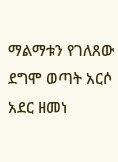ማልማቱን የገለጸው ደግሞ ወጣት አርሶ አደር ዘመነ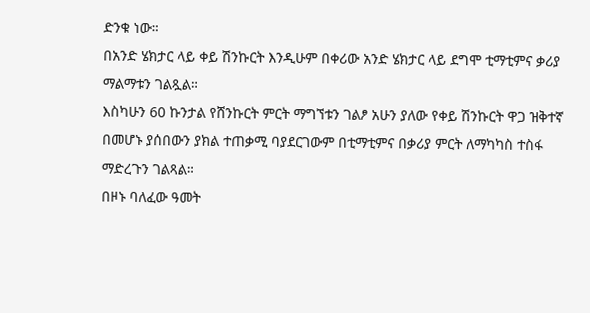ድንቁ ነው።
በአንድ ሄክታር ላይ ቀይ ሽንኩርት እንዲሁም በቀሪው አንድ ሄክታር ላይ ደግሞ ቲማቲምና ቃሪያ ማልማቱን ገልጿል።
እስካሁን 60 ኩንታል የሸንኩርት ምርት ማግኘቱን ገልፆ አሁን ያለው የቀይ ሽንኩርት ዋጋ ዝቅተኛ በመሆኑ ያሰበውን ያክል ተጠቃሚ ባያደርገውም በቲማቲምና በቃሪያ ምርት ለማካካስ ተስፋ ማድረጉን ገልጻል።
በዞኑ ባለፈው ዓመት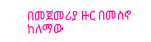በመጀመሪያ ዙር በመስኖ ከለማው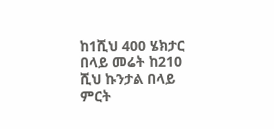ከ1ሺህ 400 ሄክታር በላይ መሬት ከ210 ሺህ ኩንታል በላይ ምርት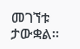መገኘቱ ታውቋል።